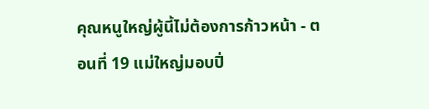คุณหนูใหญ่ผู้นี้ไม่ต้องการก้าวหน้า - ตอนที่ 19 แม่ใหญ่มอบปิ่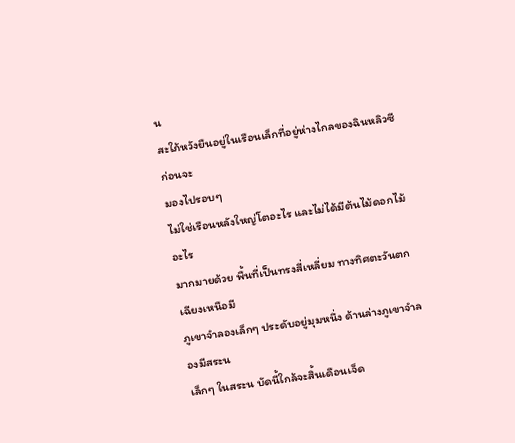น
สะใภ้หวังยืนอยู่ในเรือนเล็กที่อยู่ห่างไกลของฉินหลิวซี ก่อนจะ
มองไปรอบๆ
ไม่ใช่เรือนหลังใหญ่โตอะไร และไม่ได้มีต้นไม้ดอกไม้อะไร
มากมายด้วย พื้นที่เป็นทรงสี่เหลี่ยม ทางทิศตะวันตกเฉียงเหนือมี
ภูเขาจำลองเล็กๆ ประดับอยู่มุมหนึ่ง ด้านล่างภูเขาจำลองมีสระน
เล็กๆ ในสระน บัดนี้ใกล้จะสิ้นเดือนเจ็ด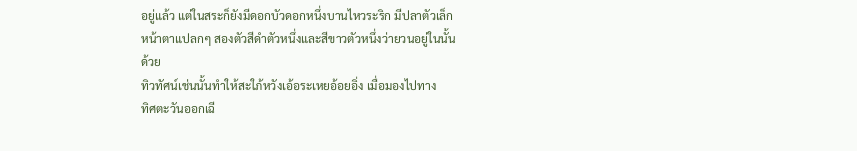อยู่แล้ว แต่ในสระก็ยังมีดอกบัวดอกหนึ่งบานไหวระริก มีปลาตัวเล็ก
หน้าตาแปลกๆ สองตัวสีดำตัวหนึ่งและสีขาวตัวหนึ่งว่ายวนอยู่ในนั้น
ด้วย
ทิวทัศน์เช่นนั้นทำให้สะใภ้หวังเอ้อระเหยอ้อยอิ่ง เมื่อมองไปทาง
ทิศตะวันออกเฉี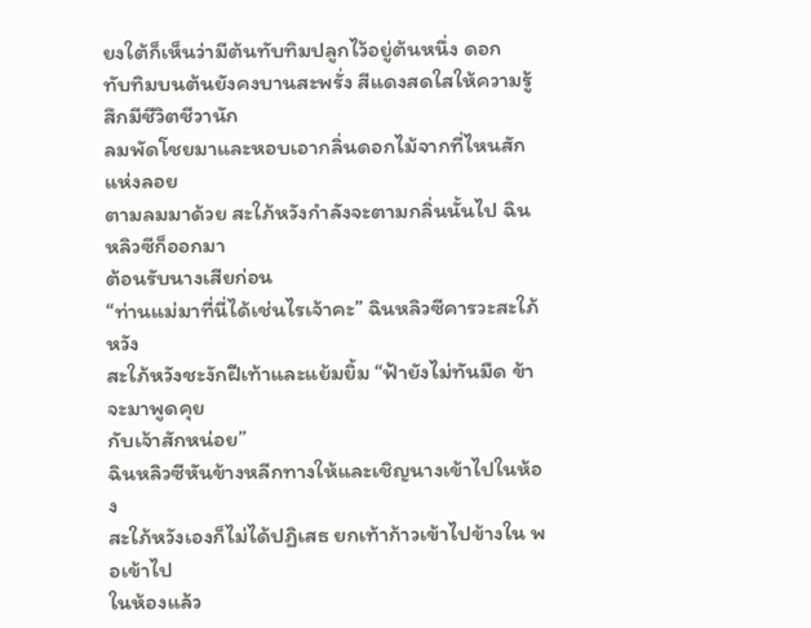ยงใต้ก็เห็นว่ามีต้นทับทิมปลูกไว้อยู่ต้นหนึ่ง ดอก
ทับทิมบนต้นยังคงบานสะพรั่ง สีแดงสดใสให้ความรู้สึกมีชีวิตชีวานัก
ลมพัดโชยมาและหอบเอากลิ่นดอกไม้จากที่ไหนสักแห่งลอย
ตามลมมาด้วย สะใภ้หวังกำลังจะตามกลิ่นนั้นไป ฉินหลิวซีก็ออกมา
ต้อนรับนางเสียก่อน
“ท่านแม่มาที่นี่ได้เช่นไรเจ้าคะ” ฉินหลิวซีคารวะสะใภ้หวัง
สะใภ้หวังชะงักฝีเท้าและแย้มยิ้ม “ฟ้ายังไม่ทันมืด ข้าจะมาพูดคุย
กับเจ้าสักหน่อย”
ฉินหลิวซีหันข้างหลีกทางให้และเชิญนางเข้าไปในห้อง
สะใภ้หวังเองก็ไม่ได้ปฏิเสธ ยกเท้าก้าวเข้าไปข้างใน พอเข้าไป
ในห้องแล้ว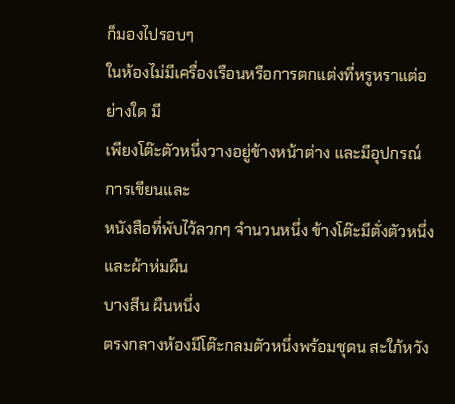ก็มองไปรอบๆ
ในห้องไม่มีเครื่องเรือนหรือการตกแต่งที่หรูหราแต่อย่างใด มี
เพียงโต๊ะตัวหนึ่งวางอยู่ข้างหน้าต่าง และมีอุปกรณ์การเขียนและ
หนังสือที่พับไว้ลวกๆ จำนวนหนึ่ง ข้างโต๊ะมีตั่งตัวหนึ่งและผ้าห่มผืน
บางสีน ผืนหนึ่ง
ตรงกลางห้องมีโต๊ะกลมตัวหนึ่งพร้อมชุดน สะใภ้หวัง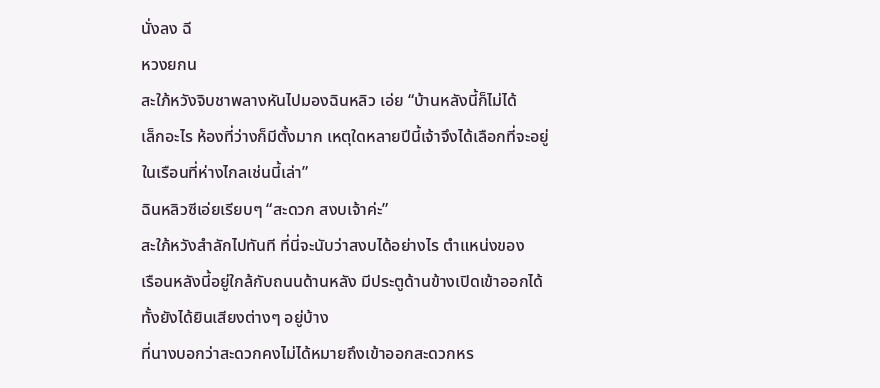นั่งลง ฉี
หวงยกน
สะใภ้หวังจิบชาพลางหันไปมองฉินหลิว เอ่ย “บ้านหลังนี้ก็ไม่ได้
เล็กอะไร ห้องที่ว่างก็มีตั้งมาก เหตุใดหลายปีนี้เจ้าจึงได้เลือกที่จะอยู่
ในเรือนที่ห่างไกลเช่นนี้เล่า”
ฉินหลิวซีเอ่ยเรียบๆ “สะดวก สงบเจ้าค่ะ”
สะใภ้หวังสำลักไปทันที ที่นี่จะนับว่าสงบได้อย่างไร ตำแหน่งของ
เรือนหลังนี้อยู่ใกล้กับถนนด้านหลัง มีประตูด้านข้างเปิดเข้าออกได้
ทั้งยังได้ยินเสียงต่างๆ อยู่บ้าง
ที่นางบอกว่าสะดวกคงไม่ได้หมายถึงเข้าออกสะดวกหร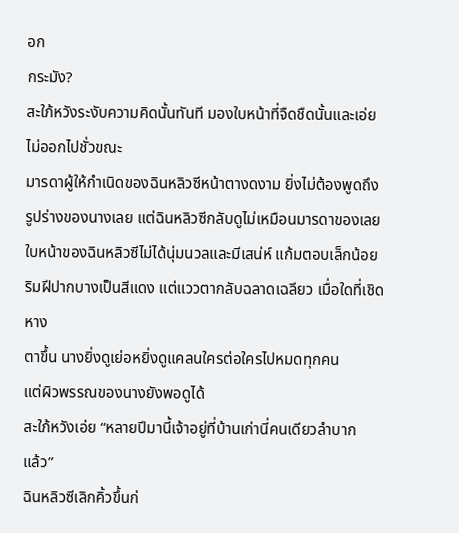อก
กระมัง?
สะใภ้หวังระงับความคิดนั้นทันที มองใบหน้าที่จืดชืดนั้นและเอ่ย
ไม่ออกไปชั่วขณะ
มารดาผู้ให้กำเนิดของฉินหลิวซีหน้าตางดงาม ยิ่งไม่ต้องพูดถึง
รูปร่างของนางเลย แต่ฉินหลิวซีกลับดูไม่เหมือนมารดาของเลย
ใบหน้าของฉินหลิวซีไม่ได้นุ่มนวลและมีเสน่ห์ แก้มตอบเล็กน้อย
ริมฝีปากบางเป็นสีแดง แต่แววตากลับฉลาดเฉลียว เมื่อใดที่เชิดหาง
ตาขึ้น นางยิ่งดูเย่อหยิ่งดูแคลนใครต่อใครไปหมดทุกคน
แต่ผิวพรรณของนางยังพอดูได้
สะใภ้หวังเอ่ย “หลายปีมานี้เจ้าอยู่ที่บ้านเก่านี่คนเดียวลำบาก
แล้ว”
ฉินหลิวซีเลิกคิ้วขึ้นก่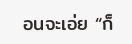อนจะเอ่ย “ก็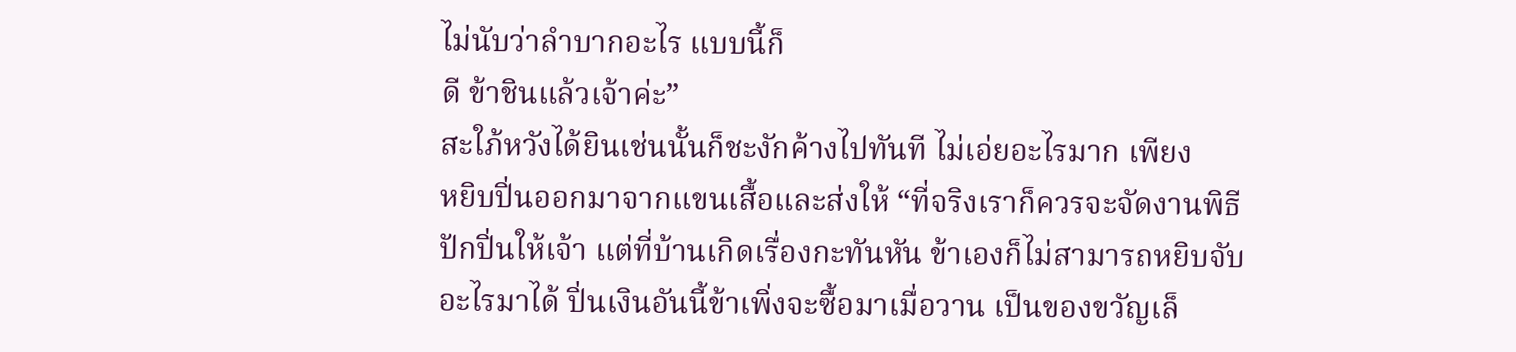ไม่นับว่าลำบากอะไร แบบนี้ก็
ดี ข้าชินแล้วเจ้าค่ะ”
สะใภ้หวังได้ยินเช่นนั้นก็ชะงักค้างไปทันที ไม่เอ่ยอะไรมาก เพียง
หยิบปิ่นออกมาจากแขนเสื้อและส่งให้ “ที่จริงเราก็ควรจะจัดงานพิธี
ปักปิ่นให้เจ้า แต่ที่บ้านเกิดเรื่องกะทันหัน ข้าเองก็ไม่สามารถหยิบจับ
อะไรมาได้ ปิ่นเงินอันนี้ข้าเพิ่งจะซื้อมาเมื่อวาน เป็นของขวัญเล็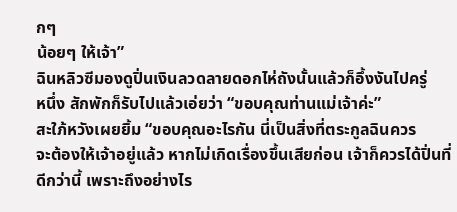กๆ
น้อยๆ ให้เจ้า”
ฉินหลิวซีมองดูปิ่นเงินลวดลายดอกไห่ถังนั้นแล้วก็อึ้งงันไปครู่
หนึ่ง สักพักก็รับไปแล้วเอ่ยว่า “ขอบคุณท่านแม่เจ้าค่ะ”
สะใภ้หวังเผยยิ้ม “ขอบคุณอะไรกัน นี่เป็นสิ่งที่ตระกูลฉินควร
จะต้องให้เจ้าอยู่แล้ว หากไม่เกิดเรื่องขึ้นเสียก่อน เจ้าก็ควรได้ปิ่นที่
ดีกว่านี้ เพราะถึงอย่างไร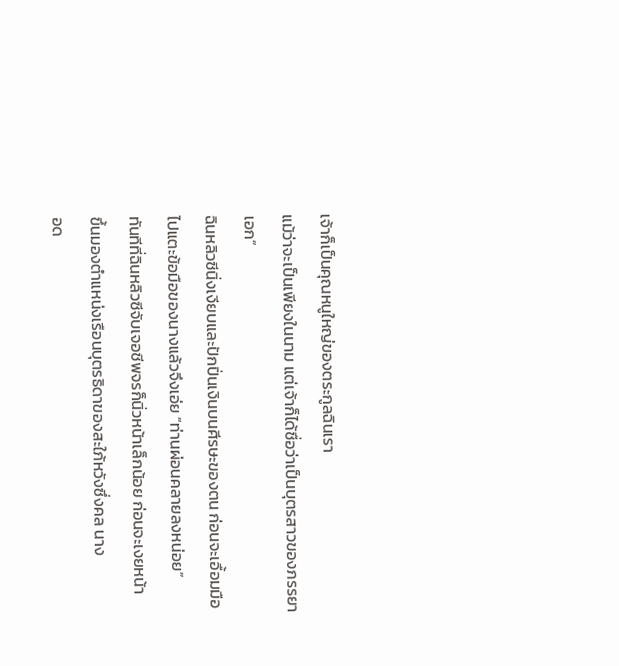เจ้าก็เป็นคุณหนูใหญ่ของตระกูลฉินเรา
แม้ว่าจะเป็นเพียงในนาม แต่เจ้าก็ได้ชื่อว่าเป็นบุตรสาวของภรรยา
เอก”
ฉินหลิวซีนิ่งเงียบและปักปิ่นเงินบนศีรษะของตน ก่อนจะเอื้อมมือ
ไปแตะข้อมือของนางแล้วจึงเอ่ย “ท่านผ่อนคลายลงหน่อย”
ทันทีที่ฉินหลิวซีจับเจอชีพจรก็นิ่วหน้าเล็กน้อย ก่อนจะเงยหน้า
ขึ้นมองตำแหน่งเรือนบุตรธิดาของสะใภ้หวังซึ่งคล นาง
อด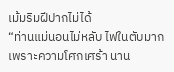เม้มริมฝีปากไม่ได้
“ท่านแม่นอนไม่หลับ ไฟในตับมากเพราะความโศกเศร้า นาน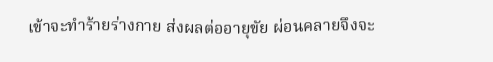เข้าจะทำร้ายร่างกาย ส่งผลต่ออายุขัย ผ่อนคลายจึงจะ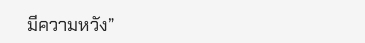มีความหวัง”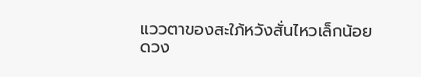แววตาของสะใภ้หวังสั่นไหวเล็กน้อย ดวง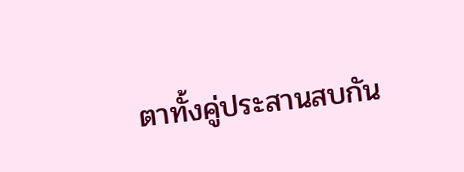ตาทั้งคู่ประสานสบกัน